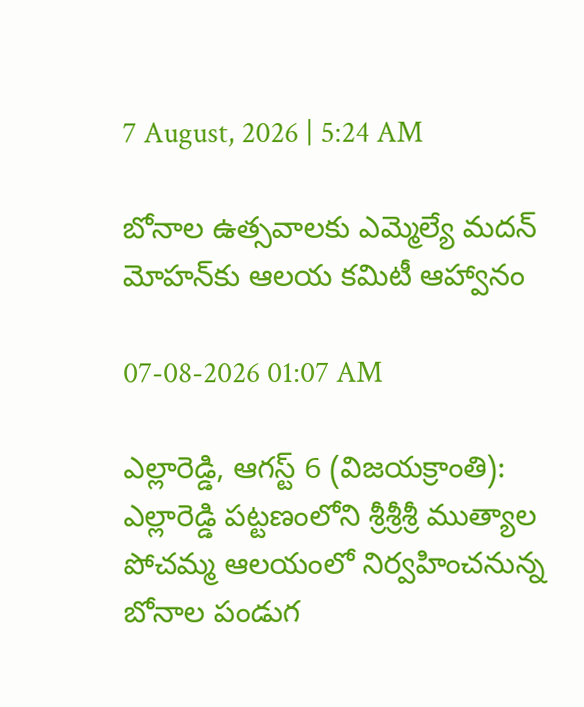7 August, 2026 | 5:24 AM

బోనాల ఉత్సవాలకు ఎమ్మెల్యే మదన్ మోహన్‌కు ఆలయ కమిటీ ఆహ్వానం

07-08-2026 01:07 AM

ఎల్లారెడ్డి, ఆగస్ట్ 6 (విజయక్రాంతి): ఎల్లారెడ్డి పట్టణంలోని శ్రీశ్రీశ్రీ ముత్యాల పోచమ్మ ఆలయంలో నిర్వహించనున్న బోనాల పండుగ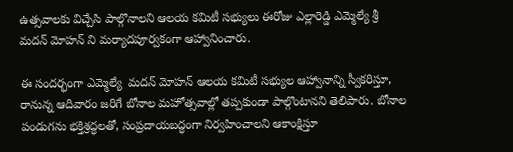ఉత్సవాలకు విచ్చేసి పాల్గొనాలని ఆలయ కమిటీ సభ్యులు ఈరోజు ఎల్లారెడ్డి ఎమ్మెల్యే శ్రీ మదన్ మోహన్ ని మర్యాదపూర్వకంగా ఆహ్వానించారు.

ఈ సందర్భంగా ఎమ్మెల్యే  మదన్ మోహన్ ఆలయ కమిటీ సభ్యుల ఆహ్వానాన్ని స్వీకరిస్తూ, రానున్న ఆదివారం జరిగే బోనాల మహోత్సవాల్లో తప్పకుండా పాల్గొంటానని తెలిపారు. బోనాల పండుగను భక్తిశ్రద్ధలతో, సంప్రదాయబద్ధంగా నిర్వహించాలని ఆకాంక్షిస్తూ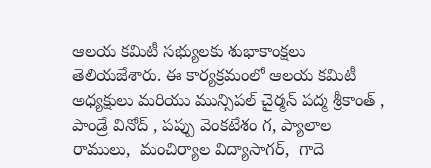ఆలయ కమిటీ సభ్యులకు శుభాకాంక్షలు తెలియజేశారు. ఈ కార్యక్రమంలో ఆలయ కమిటీ  అధ్యక్షులు మరియు మున్సిపల్ చైర్మన్ పద్మ శ్రీకాంత్ , పాండ్రే వినోద్ , పప్పు వెంకటేశం గ, ప్యాలాల రాములు,  మంచిర్యాల విద్యాసాగర్,  గాదె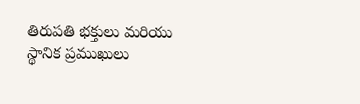తిరుపతి భక్తులు మరియు స్థానిక ప్రముఖులు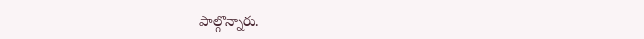పాల్గొన్నారు.